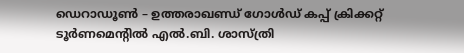ഡെറാഡൂൺ – ഉത്തരാഖണ്ഡ് ഗോൾഡ് കപ്പ് ക്രിക്കറ്റ് ടൂർണമെന്റിൽ എൽ.ബി. ശാസ്ത്രി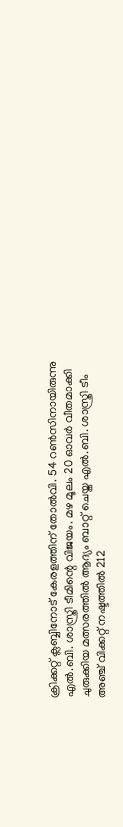ക്രിക്കറ്റ് ക്ലബ്ബിനോട് കേരളത്തിന് തോൽവി. 54 റൺസിനായിരുന്നു എൽ.ബി. ശാസ്ത്രി ടീമിന്റെ വിജയം. മഴ മൂലം 20 ഓവർ വീതമാക്കി ചുരുക്കിയ മത്സരത്തിൽ ആദ്യം ബാറ്റ് ചെയ്ത എൽ.ബി. ശാസ്ത്രി ടീം അഞ്ച് വിക്കറ്റ് നഷ്ടത്തിൽ 212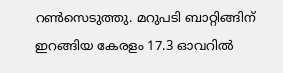റൺസെടുത്തു. മറുപടി ബാറ്റിങ്ങിന് ഇറങ്ങിയ കേരളം 17.3 ഓവറിൽ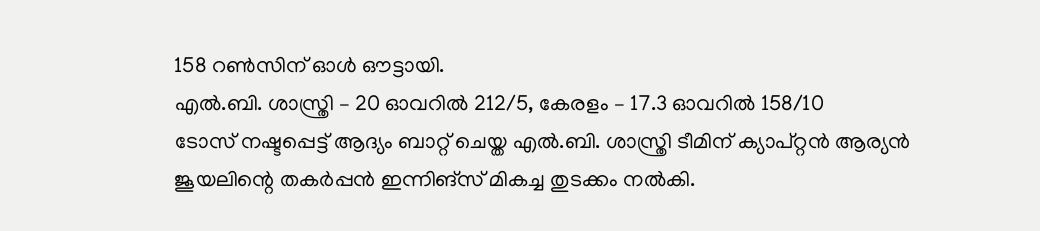158 റൺസിന് ഓൾ ഔട്ടായി.
എൽ.ബി. ശാസ്ത്രി – 20 ഓവറിൽ 212/5, കേരളം – 17.3 ഓവറിൽ 158/10
ടോസ് നഷ്ടപ്പെട്ട് ആദ്യം ബാറ്റ് ചെയ്ത എൽ.ബി. ശാസ്ത്രി ടീമിന് ക്യാപ്റ്റൻ ആര്യൻ ജൂയലിന്റെ തകർപ്പൻ ഇന്നിങ്സ് മികച്ച തുടക്കം നൽകി.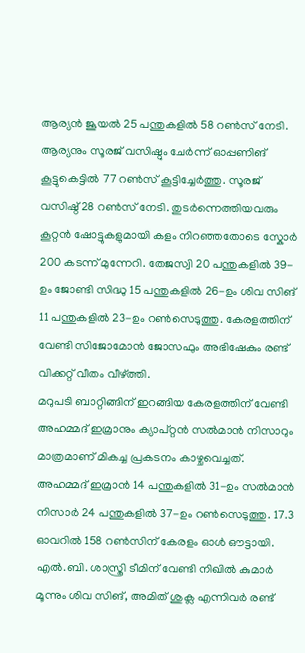ആര്യൻ ജൂയൽ 25 പന്തുകളിൽ 58 റൺസ് നേടി. ആര്യനും സൂരജ് വസിഷ്ഠും ചേർന്ന് ഓപ്പണിങ് കൂട്ടുകെട്ടിൽ 77 റൺസ് കൂട്ടിച്ചേർത്തു. സൂരജ് വസിഷ്ഠ് 28 റൺസ് നേടി. തുടർന്നെത്തിയവരും കൂറ്റൻ ഷോട്ടുകളുമായി കളം നിറഞ്ഞതോടെ സ്കോർ 200 കടന്ന് മുന്നേറി. തേജസ്വി 20 പന്തുകളിൽ 39-ഉം ജോണ്ടി സിദ്ധു 15 പന്തുകളിൽ 26-ഉം ശിവ സിങ് 11 പന്തുകളിൽ 23-ഉം റൺസെടുത്തു. കേരളത്തിന് വേണ്ടി സിജോമോൻ ജോസഫും അഭിഷേകും രണ്ട് വിക്കറ്റ് വീതം വീഴ്ത്തി.
മറുപടി ബാറ്റിങ്ങിന് ഇറങ്ങിയ കേരളത്തിന് വേണ്ടി അഹമ്മദ് ഇമ്രാനും ക്യാപ്റ്റൻ സൽമാൻ നിസാറും മാത്രമാണ് മികച്ച പ്രകടനം കാഴ്ചവെച്ചത്. അഹമ്മദ് ഇമ്രാൻ 14 പന്തുകളിൽ 31-ഉം സൽമാൻ നിസാർ 24 പന്തുകളിൽ 37-ഉം റൺസെടുത്തു. 17.3 ഓവറിൽ 158 റൺസിന് കേരളം ഓൾ ഔട്ടായി. എൽ.ബി. ശാസ്ത്രി ടീമിന് വേണ്ടി നിഖിൽ കുമാർ മൂന്നും ശിവ സിങ്, അമിത് ശുക്ല എന്നിവർ രണ്ട്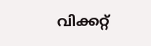വിക്കറ്റ്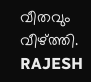വീതവും വീഴ്ത്തി.
RAJESH